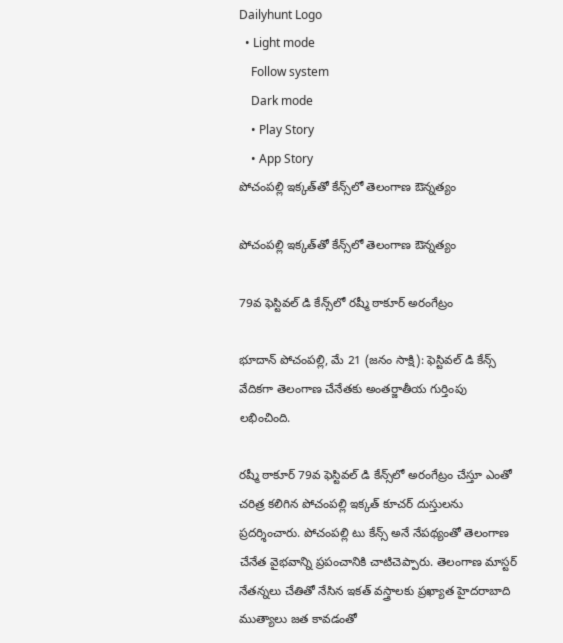Dailyhunt Logo
  • Light mode
    Follow system
    Dark mode
    • Play Story
    • App Story
పోచంపల్లి ఇక్కత్‌తో కేన్స్‌లో తెలంగాణ ఔన్నత్యం

పోచంపల్లి ఇక్కత్‌తో కేన్స్‌లో తెలంగాణ ఔన్నత్యం

79వ ఫెస్టివల్ డి కేన్స్‌లో రష్మీ ఠాకూర్ అరంగేట్రం

భూదాన్ పోచంపల్లి, మే 21 (జనం సాక్షి): ఫెస్టివల్ డి కేన్స్‌ వేదికగా తెలంగాణ చేనేతకు అంతర్జాతీయ గుర్తింపు లభించింది.

రష్మీ ఠాకూర్ 79వ ఫెస్టివల్ డి కేన్స్‌లో అరంగేట్రం చేస్తూ ఎంతో చరిత్ర కలిగిన పోచంపల్లి ఇక్కత్ కూచర్ దుస్తులను ప్రదర్శించారు. పోచంపల్లి టు కేన్స్ అనే నేపథ్యంతో తెలంగాణ చేనేత వైభవాన్ని ప్రపంచానికి చాటిచెప్పారు. తెలంగాణ మాస్టర్ నేతన్నలు చేతితో నేసిన ఇకత్ వస్త్రాలకు ప్రఖ్యాత హైదరాబాది ముత్యాలు జత కావడంతో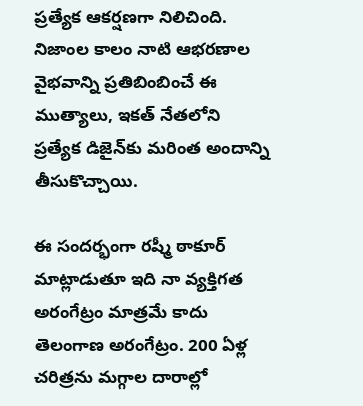ప్రత్యేక ఆకర్షణగా నిలిచింది. నిజాంల కాలం నాటి ఆభరణాల వైభవాన్ని ప్రతిబింబించే ఈ ముత్యాలు, ఇకత్ నేతలోని ప్రత్యేక డిజైన్‌కు మరింత అందాన్ని తీసుకొచ్చాయి.

ఈ సందర్భంగా రష్మీ ఠాకూర్ మాట్లాడుతూ ఇది నా వ్యక్తిగత అరంగేట్రం మాత్రమే కాదు తెలంగాణ అరంగేట్రం. 200 ఏళ్ల చరిత్రను మగ్గాల దారాల్లో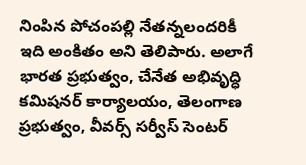నింపిన పోచంపల్లి నేతన్నలందరికీ ఇది అంకితం అని తెలిపారు. అలాగే భారత ప్రభుత్వం, చేనేత అభివృద్ధి కమిషనర్ కార్యాలయం, తెలంగాణ ప్రభుత్వం, వీవర్స్ సర్వీస్ సెంటర్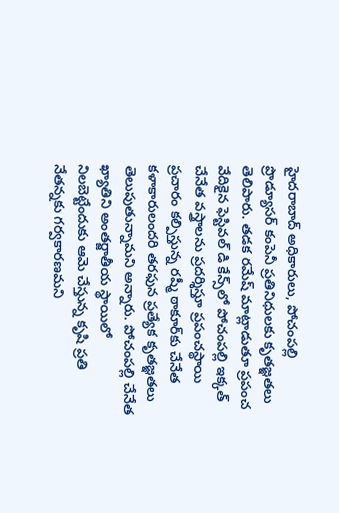హైదరాబాద్ అధికారులు, పోచంపల్లి ప్రొడ్యూసర్ కంపెనీ ప్రతినిధులకు కృతజ్ఞతలు తెలిపారు. తడక రమేష్ మాట్లాడుతూ ప్రపంచ వేదికైన ఫెస్టివల్ డి కేన్స్‌లో పోచంపల్లి ఇక్కత్ చేనేత వస్త్రాలను ప్రదర్శిస్తూ ప్రపంచస్థాయి ప్రచారం కల్పిస్తున్న రష్మీ ఠాకూర్‌కు చేనేత కళాకారులందరి తరఫున ప్రత్యేక కృతజ్ఞతలు తెలుపుతున్నామని అన్నారు. పోచంపల్లి చేనేత ఖ్యాతిని అంతర్జాతీయ స్థాయిలో నిలబెట్టేందుకు ఆమె చేస్తున్న కృషి ప్రతి నేతన్నకు గర్వకారణమని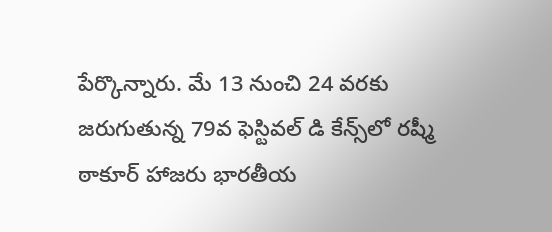పేర్కొన్నారు. మే 13 నుంచి 24 వరకు జరుగుతున్న 79వ ఫెస్టివల్ డి కేన్స్‌లో రష్మీ ఠాకూర్ హాజరు భారతీయ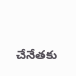చేనేతకు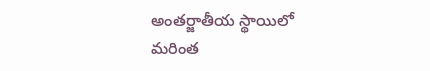అంతర్జాతీయ స్థాయిలో మరింత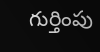గుర్తింపు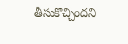తీసుకొచ్చిందని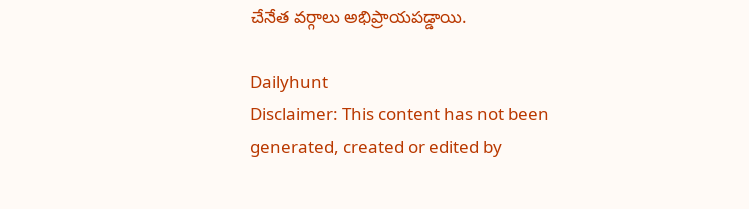చేనేత వర్గాలు అభిప్రాయపడ్డాయి.

Dailyhunt
Disclaimer: This content has not been generated, created or edited by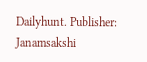Dailyhunt. Publisher: Janamsakshi